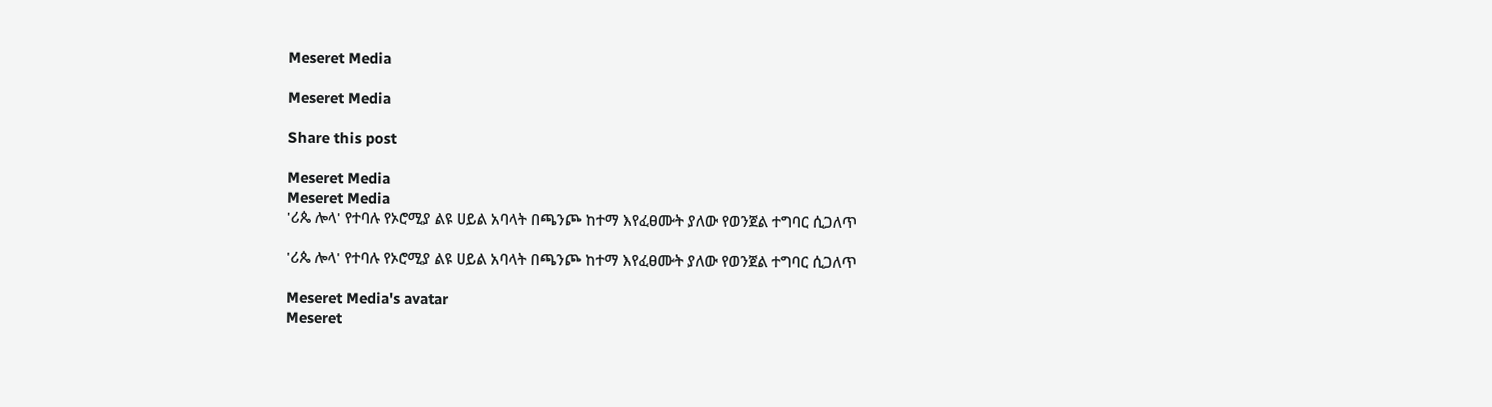Meseret Media

Meseret Media

Share this post

Meseret Media
Meseret Media
'ሪጴ ሎላ' የተባሉ የኦሮሚያ ልዩ ሀይል አባላት በጫንጮ ከተማ እየፈፀሙት ያለው የወንጀል ተግባር ሲጋለጥ

'ሪጴ ሎላ' የተባሉ የኦሮሚያ ልዩ ሀይል አባላት በጫንጮ ከተማ እየፈፀሙት ያለው የወንጀል ተግባር ሲጋለጥ

Meseret Media's avatar
Meseret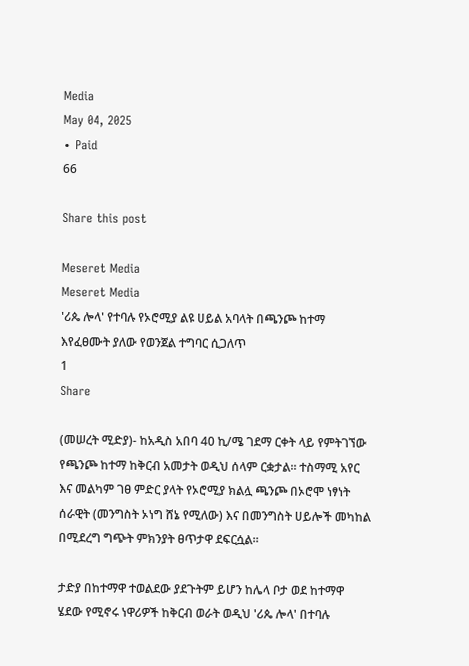Media
May 04, 2025
∙ Paid
66

Share this post

Meseret Media
Meseret Media
'ሪጴ ሎላ' የተባሉ የኦሮሚያ ልዩ ሀይል አባላት በጫንጮ ከተማ እየፈፀሙት ያለው የወንጀል ተግባር ሲጋለጥ
1
Share

(መሠረት ሚድያ)- ከአዲስ አበባ 40 ኪ/ሜ ገደማ ርቀት ላይ የምትገኘው የጫንጮ ከተማ ከቅርብ አመታት ወዲህ ሰላም ርቋታል። ተስማሚ አየር እና መልካም ገፀ ምድር ያላት የኦሮሚያ ክልሏ ጫንጮ በኦሮሞ ነፃነት ሰራዊት (መንግስት ኦነግ ሸኔ የሚለው) እና በመንግስት ሀይሎች መካከል በሚደረግ ግጭት ምክንያት ፀጥታዋ ደፍርሷል።

ታድያ በከተማዋ ተወልደው ያደጉትም ይሆን ከሌላ ቦታ ወደ ከተማዋ ሄደው የሚኖሩ ነዋሪዎች ከቅርብ ወራት ወዲህ 'ሪጴ ሎላ' በተባሉ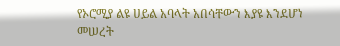የኦሮሚያ ልዩ ሀይል አባላት አበሳቸውን እያዩ እንደሆነ መሠረት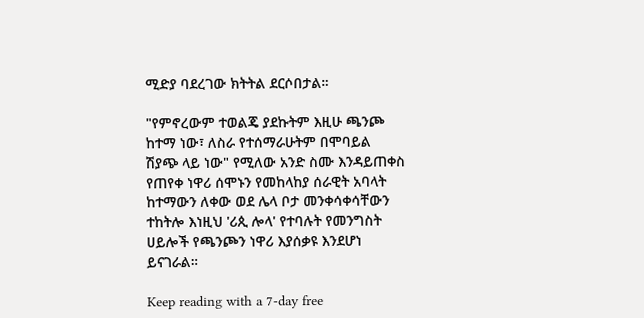ሚድያ ባደረገው ክትትል ደርሶበታል።

"የምኖረውም ተወልጄ ያደኩትም እዚሁ ጫንጮ ከተማ ነው፣ ለስራ የተሰማራሁትም በሞባይል ሽያጭ ላይ ነው" የሚለው አንድ ስሙ እንዳይጠቀስ የጠየቀ ነዋሪ ሰሞኑን የመከላከያ ሰራዊት አባላት ከተማውን ለቀው ወደ ሌላ ቦታ መንቀሳቀሳቸውን ተከትሎ እነዚህ 'ሪጲ ሎላ' የተባሉት የመንግስት ሀይሎች የጫንጮን ነዋሪ እያሰቃዩ እንደሆነ ይናገራል።

Keep reading with a 7-day free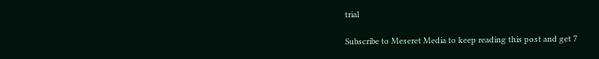trial

Subscribe to Meseret Media to keep reading this post and get 7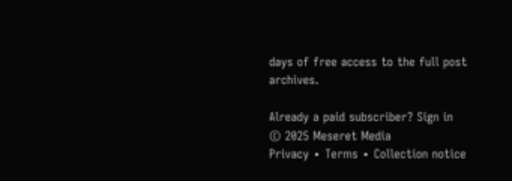days of free access to the full post archives.

Already a paid subscriber? Sign in
© 2025 Meseret Media
Privacy ∙ Terms ∙ Collection notice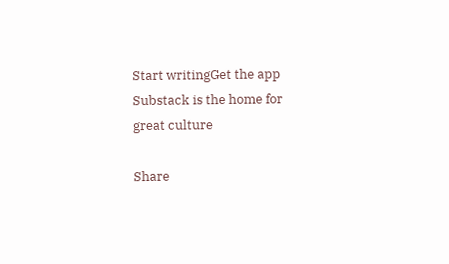Start writingGet the app
Substack is the home for great culture

Share